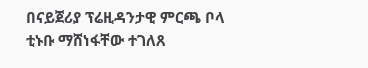በናይጀሪያ ፕሬዚዳንታዊ ምርጫ ቦላ ቲኑቡ ማሸነፋቸው ተገለጸ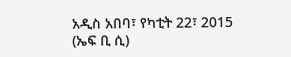አዲስ አበባ፣ የካቲት 22፣ 2015 (ኤፍ ቢ ሲ)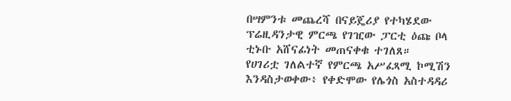በሣምንቱ መጨረሻ በናይጄሪያ የተካሄደው ፕሬዚዳንታዊ ምርጫ የገዢው ፓርቲ ዕጩ ቦላ ቲኑቡ አሸናፊነት መጠናቀቁ ተገለጸ።
የሀገሪቷ ገለልተኛ የምርጫ አሥፈጻሚ ኮሚሽን እንዳስታወቀው፥ የቀድሞው የሌጎስ አስተዳዳሪ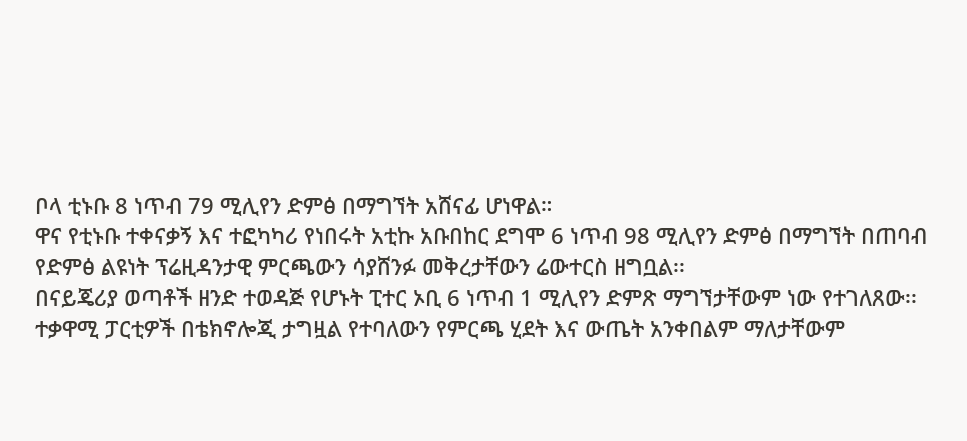ቦላ ቲኑቡ 8 ነጥብ 79 ሚሊየን ድምፅ በማግኘት አሸናፊ ሆነዋል።
ዋና የቲኑቡ ተቀናቃኝ እና ተፎካካሪ የነበሩት አቲኩ አቡበከር ደግሞ 6 ነጥብ 98 ሚሊየን ድምፅ በማግኘት በጠባብ የድምፅ ልዩነት ፕሬዚዳንታዊ ምርጫውን ሳያሸንፉ መቅረታቸውን ሬውተርስ ዘግቧል፡፡
በናይጄሪያ ወጣቶች ዘንድ ተወዳጅ የሆኑት ፒተር ኦቢ 6 ነጥብ 1 ሚሊየን ድምጽ ማግኘታቸውም ነው የተገለጸው፡፡
ተቃዋሚ ፓርቲዎች በቴክኖሎጂ ታግዟል የተባለውን የምርጫ ሂደት እና ውጤት አንቀበልም ማለታቸውም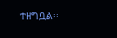ተዘግቧል፡፡